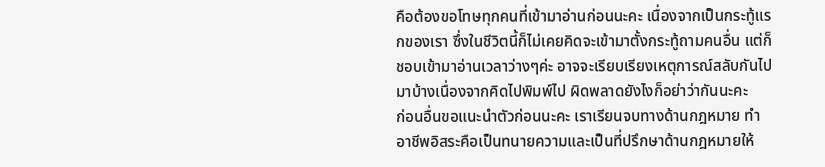คือต้องขอโทษทุกคนที่เข้ามาอ่านก่อนนะคะ เนื่องจากเป็นกระทู้แรกของเรา ซึ่งในชีวิตนี้ก็ไม่เคยคิดจะเข้ามาตั้งกระทู้ถามคนอื่น แต่ก็ชอบเข้ามาอ่านเวลาว่างๆค่ะ อาจจะเรียบเรียงเหตุการณ์สลับกันไปมาบ้างเนื่องจากคิดไปพิมพ์ไป ผิดพลาดยังไงก็อย่าว่ากันนะคะ
ก่อนอื่นขอแนะนำตัวก่อนนะคะ เราเรียนจบทางด้านกฎหมาย ทำอาชีพอิสระคือเป็นทนายความและเป็นที่ปรึกษาด้านกฎหมายให้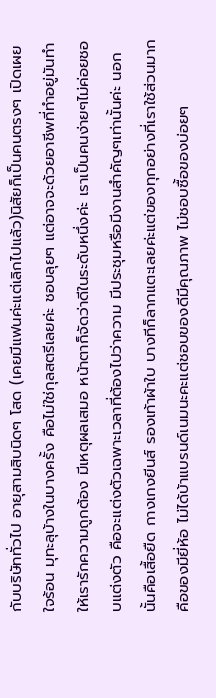กับบริษัททั่วไป อายุสามสิบนิดๆ โสด (เคยมีแฟนค่ะแต่เลิกไปแล้ว)นิสัยก็เป็นคนตรงๆ เปิดเผย ใจร้อน มุทะลุบ้างในบางครั้ง คือไม่ใช่กุลสตรีเลยค่ะ ชอบลุยๆ แต่อาจจะด้วยอาชีพที่ทำอยู่มันทำให้เรารักความถูกต้อง มีเหตุผลเสมอ หน้าตาก็จัดว่าดีในระดับหนึ่งค่ะ เราเป็นคนง่ายๆไม่ค่อยชอบแต่งตัว คือจะแต่งตัวเฉพาะเวลาที่ต้องไปว่าความ มีประชุมหรือมีงานสำคัญๆเท่านั้นค่ะ นอกนั้นคือเสื้อยืด กางเกงยีนส์ รองเท้าผ้าใบ บางทีก็ลากแตะเลยค่ะแต่ของทุกอย่างที่เราใช้ส่วนมากคือของมียี่ห้อ ไม่ได้บ้าแบรนด์เนมนะคะแต่ชอบของดีมีคุณภาพ ไม่ชอบซื้อของบ่อยๆ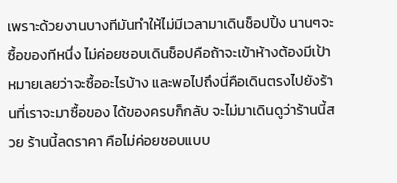เพราะด้วยงานบางทีมันทำให้ไม่มีเวลามาเดินช็อปปิ้ง นานๆจะซื้อของทีหนึ่ง ไม่ค่อยชอบเดินช็อปคือถ้าจะเข้าห้างต้องมีเป้าหมายเลยว่าจะซื้ออะไรบ้าง และพอไปถึงนี่คือเดินตรงไปยังร้านที่เราจะมาซื้อของ ได้ของครบก็กลับ จะไม่มาเดินดูว่าร้านนี้สวย ร้านนี้ลดราคา คือไม่ค่อยชอบแบบ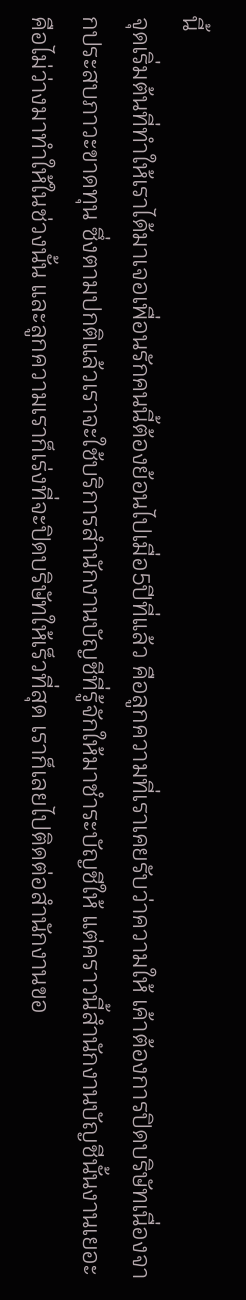นี้
จุดเริ่มต้นที่ทำให้เราได้มาเจอเพื่อนรักคนนี้ต้องย้อนไปเมื่อ5ปีที่แล้ว คือลูกความที่เราเคยรับว่าความให้ เค้าต้องการปิดบริษัทเนื่องจากประสบภาวะขาดทุน ซึ่งตามปกติแล้วเราจะใช้บริการสำนักงานบัญชีที่รู้จักให้มาชำระบัญชีให้ แต่คราวนี้สำนักงานบัญชีนั้นงานเยอะ คือไม่ว่างมาทำให้ในช่วงนั้น และลูกความเราก็เร่งที่จะปิดบริษัทให้เร็วที่สุด เราก็เลยไปติดต่อสำนักงานขอ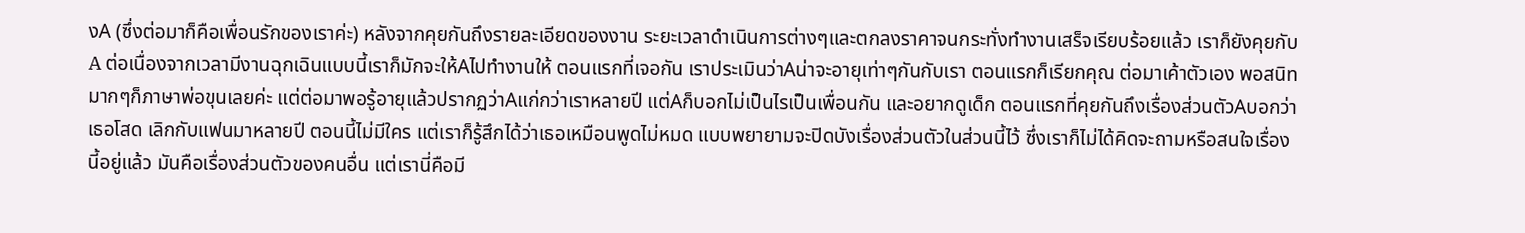งA (ซึ่งต่อมาก็คือเพื่อนรักของเราค่ะ) หลังจากคุยกันถึงรายละเอียดของงาน ระยะเวลาดำเนินการต่างๆและตกลงราคาจนกระทั่งทำงานเสร็จเรียบร้อยแล้ว เราก็ยังคุยกับA ต่อเนื่องจากเวลามีงานฉุกเฉินแบบนี้เราก็มักจะให้Aไปทำงานให้ ตอนแรกที่เจอกัน เราประเมินว่าAน่าจะอายุเท่าๆกันกับเรา ตอนแรกก็เรียกคุณ ต่อมาเค้าตัวเอง พอสนิทมากๆก็ภาษาพ่อขุนเลยค่ะ แต่ต่อมาพอรู้อายุแล้วปรากฏว่าAแก่กว่าเราหลายปี แต่Aก็บอกไม่เป็นไรเป็นเพื่อนกัน และอยากดูเด็ก ตอนแรกที่คุยกันถึงเรื่องส่วนตัวAบอกว่าเธอโสด เลิกกับแฟนมาหลายปี ตอนนี้ไม่มีใคร แต่เราก็รู้สึกได้ว่าเธอเหมือนพูดไม่หมด แบบพยายามจะปิดบังเรื่องส่วนตัวในส่วนนี้ไว้ ซึ่งเราก็ไม่ได้คิดจะถามหรือสนใจเรื่องนี้อยู่แล้ว มันคือเรื่องส่วนตัวของคนอื่น แต่เรานี่คือมี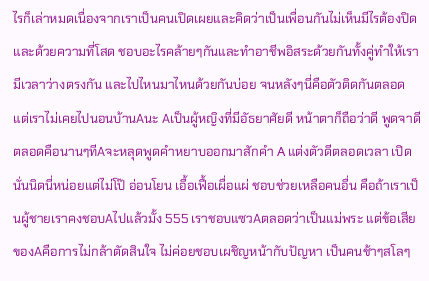ไรก็เล่าหมดเนื่องจากเราเป็นคนเปิดเผยและคิดว่าเป็นเพื่อนกันไม่เห็นมีไรต้องปิด และด้วยความที่โสด ชอบอะไรคล้ายๆกันและทำอาชีพอิสระด้วยกันทั้งคู่ทำให้เรามีเวลาว่างตรงกัน และไปไหนมาไหนด้วยกันบ่อย จนหลังๆนี่คือตัวติดกันตลอด แต่เราไม่เคยไปนอนบ้านAนะ Aเป็นผู้หญิงที่มีอัธยาศัยดี หน้าตาก็ถือว่าดี พูดจาดีตลอดคือนานๆทีAจะหลุดพูดคำหยาบออกมาสักคำ A แต่งตัวดีตลอดเวลา เปิดนั่นนิดนี่หน่อยแต่ไม่โป๊ อ่อนโยน เอื้อเฟื้อเผื่อแผ่ ชอบช่วยเหลือคนอื่น คือถ้าเราเป็นผู้ชายเราคงชอบAไปแล้วมั้ง 555 เราชอบแซวAตลอดว่าเป็นแม่พระ แต่ข้อเสียของAคือการไม่กล้าตัดสินใจ ไม่ค่อยชอบเผชิญหน้ากับปัญหา เป็นคนช้าๆสโลๆ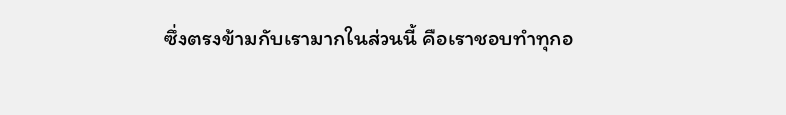ซึ่งตรงข้ามกับเรามากในส่วนนี้ คือเราชอบทำทุกอ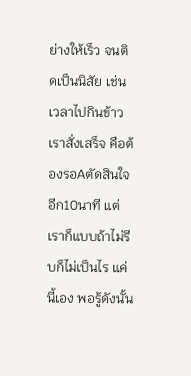ย่างให้เร็ว จนติดเป็นนิสัย เช่น เวลาไปกินข้าวเราสั่งเสร็จ คือต้องรอAตัดสินใจอีก10นาที แต่เราก็แบบถ้าไม่รีบก็ไม่เป็นไร แค่นี้เอง พอรู้ดังนั้น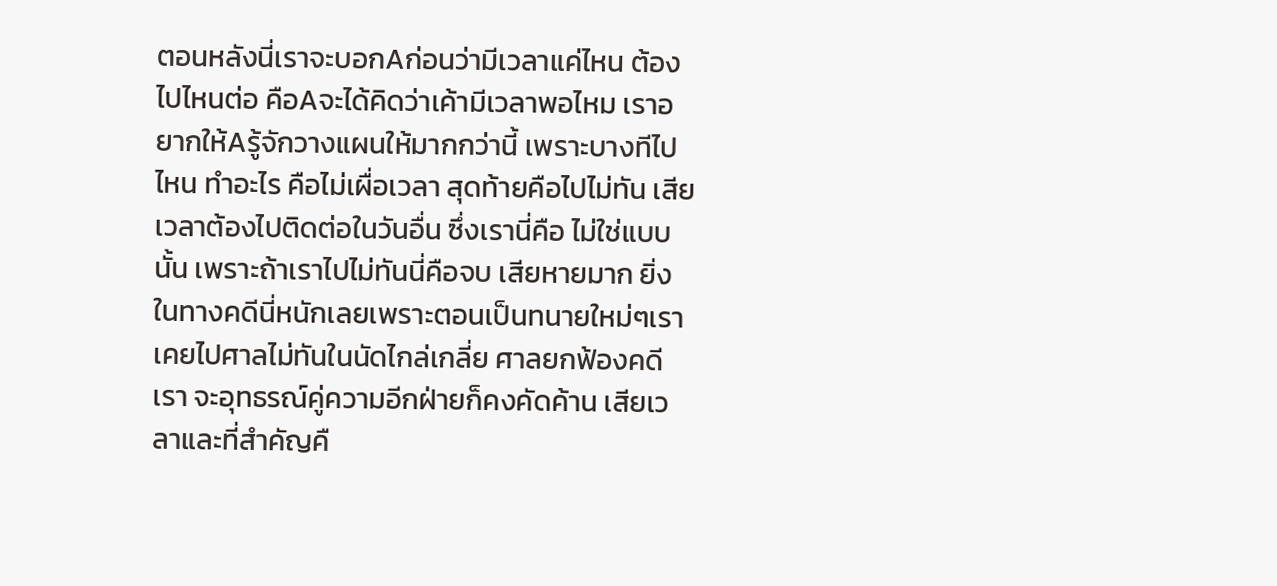ตอนหลังนี่เราจะบอกAก่อนว่ามีเวลาแค่ไหน ต้องไปไหนต่อ คือAจะได้คิดว่าเค้ามีเวลาพอไหม เราอยากให้Aรู้จักวางแผนให้มากกว่านี้ เพราะบางทีไปไหน ทำอะไร คือไม่เผื่อเวลา สุดท้ายคือไปไม่ทัน เสียเวลาต้องไปติดต่อในวันอื่น ซึ่งเรานี่คือ ไม่ใช่แบบนั้น เพราะถ้าเราไปไม่ทันนี่คือจบ เสียหายมาก ยิ่งในทางคดีนี่หนักเลยเพราะตอนเป็นทนายใหม่ๆเราเคยไปศาลไม่ทันในนัดไกล่เกลี่ย ศาลยกฟ้องคดีเรา จะอุทธรณ์คู่ความอีกฝ่ายก็คงคัดค้าน เสียเวลาและที่สำคัญคื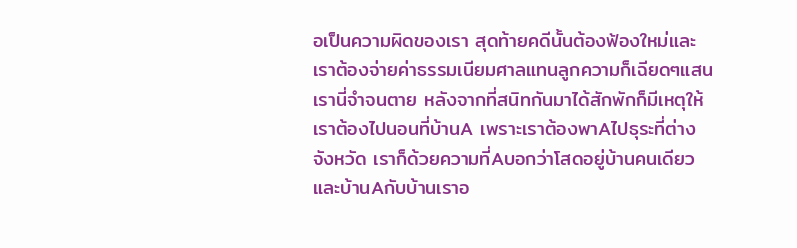อเป็นความผิดของเรา สุดท้ายคดีนั้นต้องฟ้องใหม่และเราต้องจ่ายค่าธรรมเนียมศาลแทนลูกความก็เฉียดๆแสน เรานี่จำจนตาย หลังจากที่สนิทกันมาได้สักพักก็มีเหตุให้เราต้องไปนอนที่บ้านA เพราะเราต้องพาAไปธุระที่ต่างจังหวัด เราก็ด้วยความที่Aบอกว่าโสดอยู่บ้านคนเดียว และบ้านAกับบ้านเราอ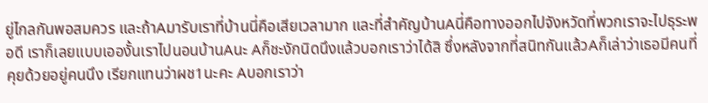ยู่ไกลกันพอสมควร และถ้าAมารับเราที่บ้านนี่คือเสียเวลามาก และที่สำคัญบ้านAนี่คือทางออกไปจังหวัดที่พวกเราจะไปธุระพอดี เราก็เลยแบบเอองั้นเราไปนอนบ้านAนะ Aก็ชะงักนิดนึงแล้วบอกเราว่าได้สิ ซึ่งหลังจากที่สนิทกันแล้วAก็เล่าว่าเธอมีคนที่คุยด้วยอยู่คนนึง เรียกแทนว่าผช1นะคะ Aบอกเราว่า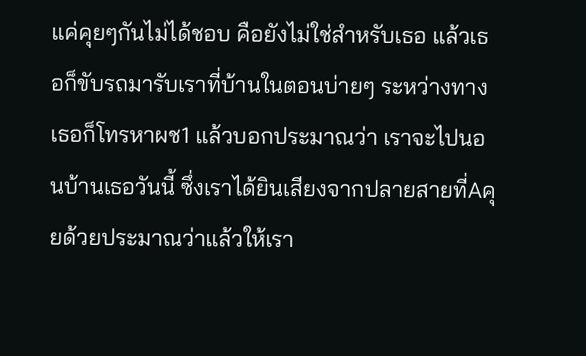แค่คุยๆกันไม่ได้ชอบ คือยังไม่ใช่สำหรับเธอ แล้วเธอก็ขับรถมารับเราที่บ้านในตอนบ่ายๆ ระหว่างทางเธอก็โทรหาผช1 แล้วบอกประมาณว่า เราจะไปนอนบ้านเธอวันนี้ ซึ่งเราได้ยินเสียงจากปลายสายที่Aคุยด้วยประมาณว่าแล้วให้เรา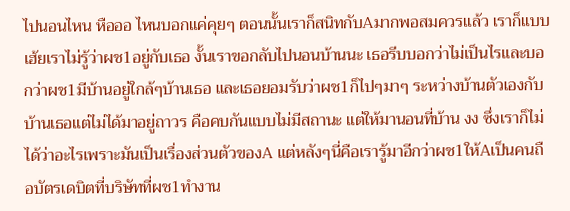ไปนอนไหน หือออ ไหนบอกแค่คุยๆ ตอนนั้นเราก็สนิทกับAมากพอสมควรแล้ว เราก็แบบเฮ้ยเราไม่รู้ว่าผช1อยู่กับเธอ งั้นเราขอกลับไปนอนบ้านนะ เธอรีบบอกว่าไม่เป็นไรและบอกว่าผช1มีบ้านอยู่ใกล้ๆบ้านเธอ และเธอยอมรับว่าผช1ก็ไปๆมาๆ ระหว่างบ้านตัวเองกับบ้านเธอแต่ไม่ได้มาอยู่ถาวร คือคบกันแบบไม่มีสถานะ แต่ให้มานอนที่บ้าน งง ซึ่งเราก็ไม่ได้ว่าอะไรเพราะมันเป็นเรื่องส่วนตัวของA แต่หลังๆนี่คือเรารู้มาอีกว่าผช1ให้Aเป็นคนถือบัตรเดบิตที่บริษัทที่ผช1ทำงาน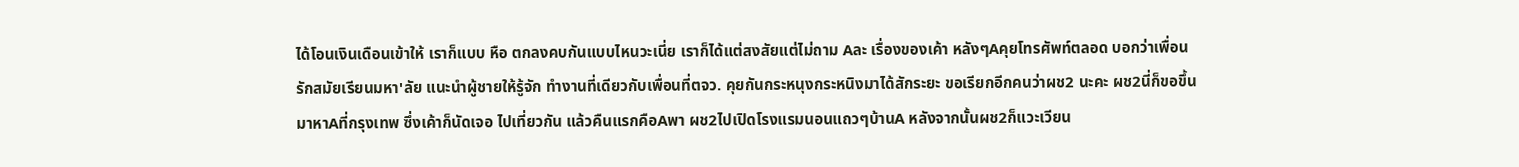ได้โอนเงินเดือนเข้าให้ เราก็แบบ หือ ตกลงคบกันแบบไหนวะเนี่ย เราก็ได้แต่สงสัยแต่ไม่ถาม Aละ เรื่องของเค้า หลังๆAคุยโทรศัพท์ตลอด บอกว่าเพื่อนรักสมัยเรียนมหา'ลัย แนะนำผู้ชายให้รู้จัก ทำงานที่เดียวกับเพื่อนที่ตจว. คุยกันกระหนุงกระหนิงมาได้สักระยะ ขอเรียกอีกคนว่าผช2 นะคะ ผช2นี่ก็ขอขึ้นมาหาAที่กรุงเทพ ซึ่งเค้าก็นัดเจอ ไปเที่ยวกัน แล้วคืนแรกคือAพา ผช2ไปเปิดโรงแรมนอนแถวๆบ้านA หลังจากนั้นผช2ก็แวะเวียน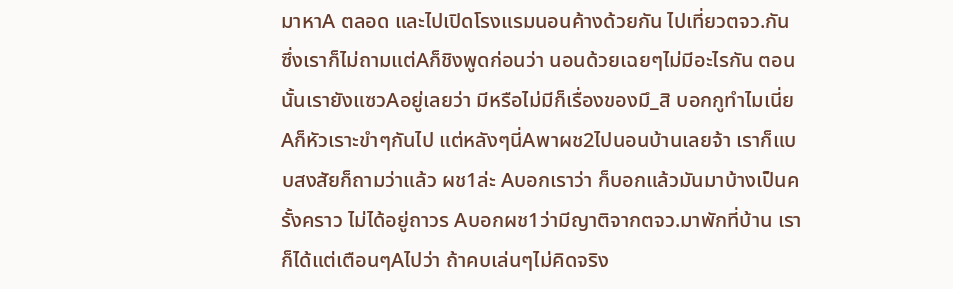มาหาA ตลอด และไปเปิดโรงแรมนอนค้างด้วยกัน ไปเที่ยวตจว.กัน ซึ่งเราก็ไม่ถามแต่Aก็ชิงพูดก่อนว่า นอนด้วยเฉยๆไม่มีอะไรกัน ตอนนั้นเรายังแซวAอยู่เลยว่า มีหรือไม่มีก็เรื่องของมึ_สิ บอกกูทำไมเนี่ย Aก็หัวเราะขำๆกันไป แต่หลังๆนี่Aพาผช2ไปนอนบ้านเลยจ้า เราก็แบบสงสัยก็ถามว่าแล้ว ผช1ล่ะ Aบอกเราว่า ก็บอกแล้วมันมาบ้างเป็นครั้งคราว ไม่ได้อยู่ถาวร Aบอกผช1ว่ามีญาติจากตจว.มาพักที่บ้าน เราก็ได้แต่เตือนๆAไปว่า ถ้าคบเล่นๆไม่คิดจริง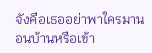จังคือเธออย่าพาใครมานอนบ้านหรือเข้า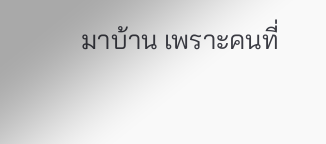มาบ้าน เพราะคนที่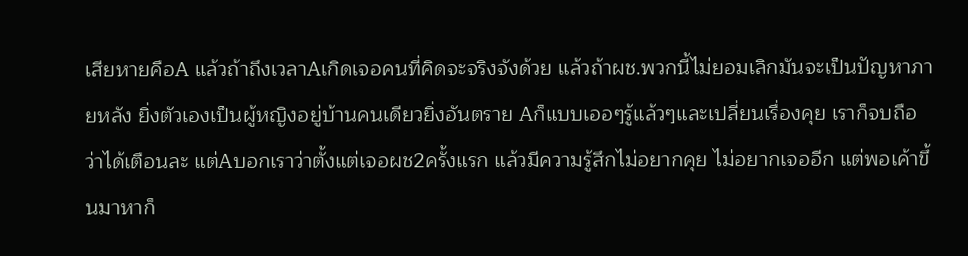เสียหายคือA แล้วถ้าถึงเวลาAเกิดเจอคนที่คิดจะจริงจังด้วย แล้วถ้าผช.พวกนี้ไม่ยอมเลิกมันจะเป็นปัญหาภายหลัง ยิ่งตัวเองเป็นผู้หญิงอยู่บ้านคนเดียวยิ่งอันตราย Aก็แบบเออๆรู้แล้วๆและเปลี่ยนเรื่องคุย เราก็จบถือว่าได้เตือนละ แต่Aบอกเราว่าตั้งแต่เจอผช2ครั้งแรก แล้วมีความรู้สึกไม่อยากคุย ไม่อยากเจออีก แต่พอเค้าขึ้นมาหาก็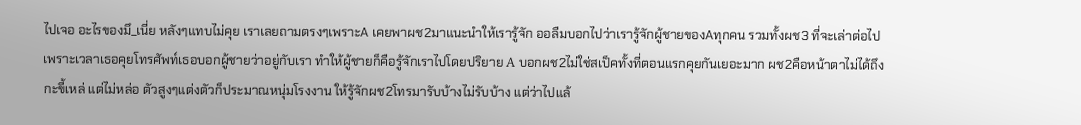ไปเจอ อะไรของมึ_เนี่ย หลังๆแทบไม่คุย เราเลยถามตรงๆเพราะA เคยพาผช2มาแนะนำให้เรารู้จัก ออลืมบอกไปว่าเรารู้จักผู้ชายของAทุกคน รวมทั้งผช3 ที่จะเล่าต่อไป เพราะเวลาเธอคุยโทรศัพท์เธอบอกผู้ชายว่าอยู่กับเรา ทำให้ผู้ชายก็คือรู้จักเราไปโดยปริยาย A บอกผช2ไม่ใช่สเป็คทั้งที่ตอนแรกคุยกันเยอะมาก ผช2คือหน้าตาไม่ได้ถึงกะขี้เหล่ แต่ไม่หล่อ ตัวสูงๆแต่งตัวก็ประมาณหนุ่มโรงงาน ให้รู้จักผช2โทรมารับบ้างไม่รับบ้าง แต่ว่าไปแล้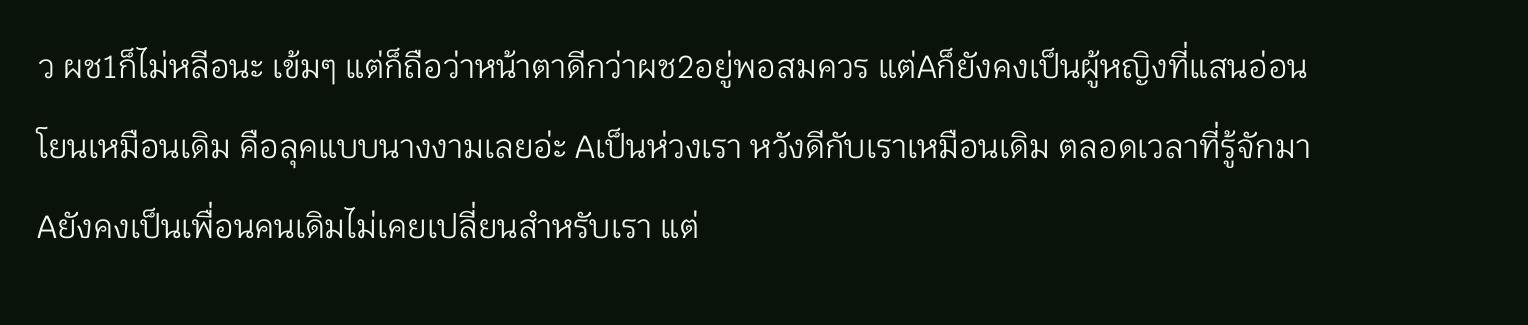ว ผช1ก็ไม่หลีอนะ เข้มๆ แต่ก็ถือว่าหน้าตาดีกว่าผช2อยู่พอสมควร แต่Aก็ยังคงเป็นผู้หญิงที่แสนอ่อนโยนเหมือนเดิม คือลุคแบบนางงามเลยอ่ะ Aเป็นห่วงเรา หวังดีกับเราเหมือนเดิม ตลอดเวลาที่รู้จักมาAยังคงเป็นเพื่อนคนเดิมไม่เคยเปลี่ยนสำหรับเรา แต่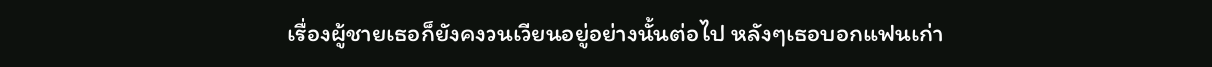เรื่องผู้ชายเธอก็ยังคงวนเวียนอยู่อย่างนั้นต่อไป หลังๆเธอบอกแฟนเก่า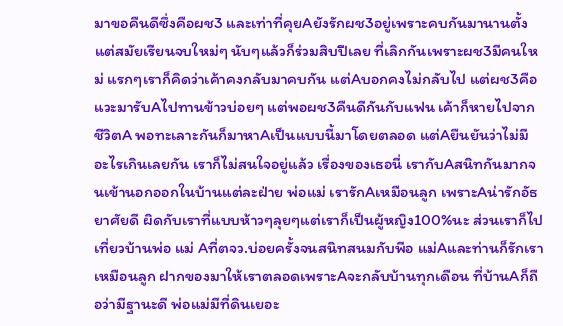มาขอคืนดีซึ่งคือผช3 และเท่าที่คุยAยังรักผช3อยู่เพราะคบกันมานานตั้งแต่สมัยเรียนจบใหม่ๆ นับๆแล้วก็ร่วมสิบปีเลย ที่เลิกกันเพราะผช3มีคนใหม่ แรกๆเราก็คิดว่าเค้าคงกลับมาคบกัน แต่Aบอกคงไม่กลับไป แต่ผช3คือแวะมารับAไปทานข้าวบ่อยๆ แต่พอผช3คืนดีกันกับแฟน เค้าก็หายไปจากชีวิตA พอทะเลาะกันก็มาหาAเป็นแบบนี้มาโดยตลอด แต่Aยืนยันว่าไม่มีอะไรเกินเลยกัน เราก็ไม่สนใจอยู่แล้ว เรื่องของเธอนี่ เรากับAสนิทกันมากจนเข้านอกออกในบ้านแต่ละฝ่าย พ่อแม่ เรารักAเหมือนลูก เพราะAน่ารักอัธยาศัยดี ผิดกับเราที่แบบห้าวๆลุยๆแต่เราก็เป็นผู้หญิง100%นะ ส่วนเราก็ไปเที่ยวบ้านพ่อ แม่ Aที่ตจว.บ่อยครั้งจนสนิทสนมกับพีอ แม่Aและท่านก็รักเราเหมือนลูก ฝากของมาให้เราตลอดเพราะAจะกลับบ้านทุกเดือน ที่บ้านAก็ถือว่ามีฐานะดี พ่อแม่มีที่ดินเยอะ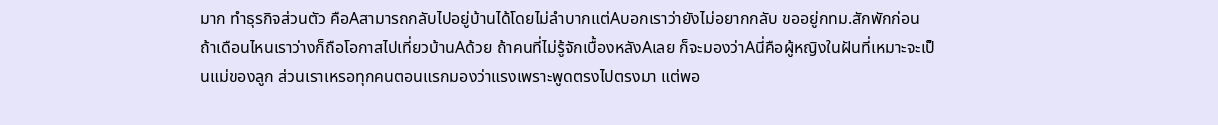มาก ทำธุรกิจส่วนตัว คือAสามารถกลับไปอยู่บ้านได้โดยไม่ลำบากแต่Aบอกเราว่ายังไม่อยากกลับ ขออยู่กทม.สักพักก่อน ถ้าเดือนไหนเราว่างก็ถือโอกาสไปเที่ยวบ้านAด้วย ถ้าคนที่ไม่รู้จักเบื้องหลังAเลย ก็จะมองว่าAนี่คือผู้หญิงในฝันที่เหมาะจะเป็นแม่ของลูก ส่วนเราเหรอทุกคนตอนแรกมองว่าแรงเพราะพูดตรงไปตรงมา แต่พอ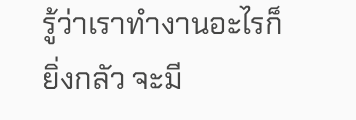รู้ว่าเราทำงานอะไรก็ยิ่งกลัว จะมี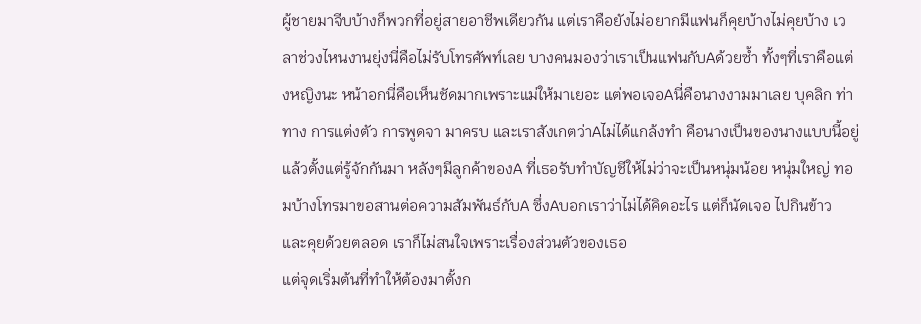ผู้ชายมาจีบบ้างก็พวกที่อยู่สายอาชีพเดียวกัน แต่เราคือยังไม่อยากมีแฟนก็คุยบ้างไม่คุยบ้าง เวลาช่วงไหนงานยุ่งนี่คือไม่รับโทรศัพท์เลย บางคนมองว่าเราเป็นแฟนกับAด้วยซ้ำ ทั้งๆที่เราคือแต่งหญิงนะ หน้าอกนี่คือเห็นชัดมากเพราะแม่ให้มาเยอะ แต่พอเจอAนี่คือนางงามมาเลย บุคลิก ท่าทาง การแต่งตัว การพูดจา มาครบ และเราสังเกตว่าAไม่ได้แกล้งทำ คือนางเป็นของนางแบบนี้อยู่แล้วตั้งแต่รู้จักกันมา หลังๆมีลูกค้าของA ที่เธอรับทำบัญชีให้ไม่ว่าจะเป็นหนุ่มน้อย หนุ่มใหญ่ ทอมบ้างโทรมาขอสานต่อความสัมพันธ์กับA ซึ่งAบอกเราว่าไม่ได้คิดอะไร แต่ก็นัดเจอ ไปกินข้าว และคุยด้วยตลอด เราก็ไม่สนใจเพราะเรื่องส่วนตัวของเธอ
แต่จุดเริ่มต้นที่ทำให้ต้องมาตั้งก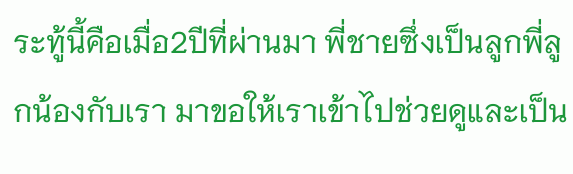ระทู้นี้คือเมื่อ2ปีที่ผ่านมา พี่ชายซึ่งเป็นลูกพี่ลูกน้องกับเรา มาขอให้เราเข้าไปช่วยดูและเป็น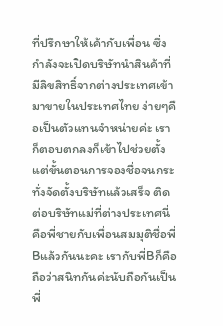ที่ปรึกษาให้เค้ากับเพื่อน ซึ่งกำลังจะเปิดบริษัทนำสินค้าที่มีลิขสิทธิ์จากต่างประเทศเข้ามาขายในประเทศไทย ง่ายๆคือเป็นตัวแทนจำหน่ายค่ะ เราก็ตอบตกลงก็เข้าไปช่วยตั้งแต่ขั้นตอนการจองชื่อจนกระทั่งจัดตั้งบริษัทแล้วเสร็จ ติดต่อบริษัทแม่ที่ต่างประเทศนี่คือพี่ชายกับเพื่อนสมมุติชื่อพี่Bแล้วกันนะคะ เรากับพี่Bก็คือถือว่าสนิทกันค่ะนับถือกันเป็นพี่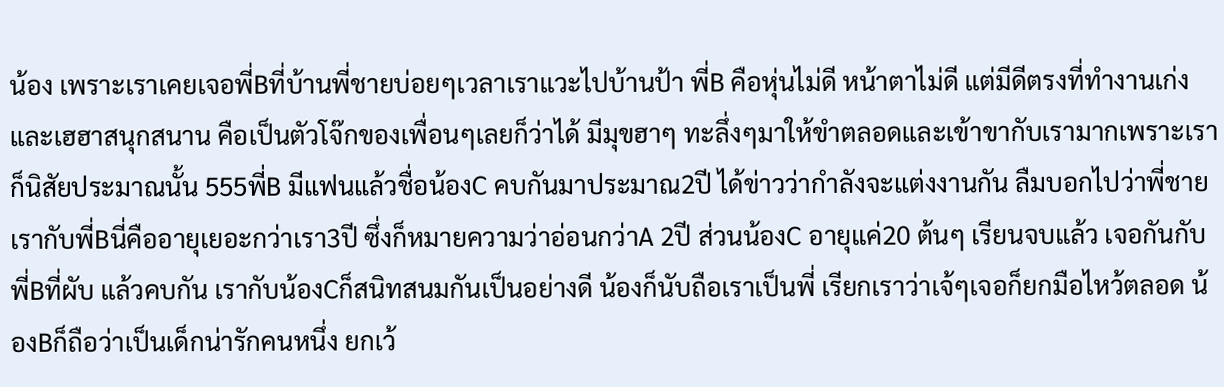น้อง เพราะเราเคยเจอพี่Bที่บ้านพี่ชายบ่อยๆเวลาเราแวะไปบ้านป้า พี่B คือหุ่นไม่ดี หน้าตาไม่ดี แต่มีดีตรงที่ทำงานเก่ง และเฮฮาสนุกสนาน คือเป็นตัวโจ๊กของเพื่อนๆเลยก็ว่าได้ มีมุขฮาๆ ทะลึ่งๆมาให้ขำตลอดและเข้าขากับเรามากเพราะเราก็นิสัยประมาณนั้น 555พี่B มีแฟนแล้วชื่อน้องC คบกันมาประมาณ2ปี ได้ข่าวว่ากำลังจะแต่งงานกัน ลืมบอกไปว่าพี่ชายเรากับพี่Bนี่คืออายุเยอะกว่าเรา3ปี ซึ่งก็หมายความว่าอ่อนกว่าA 2ปี ส่วนน้องC อายุแค่20 ต้นๆ เรียนจบแล้ว เจอกันกับพี่Bที่ผับ แล้วคบกัน เรากับน้องCก็สนิทสนมกันเป็นอย่างดี น้องก็นับถือเราเป็นพี่ เรียกเราว่าเจ้ๆเจอก็ยกมือไหว้ตลอด น้องBก็ถือว่าเป็นเด็กน่ารักคนหนึ่ง ยกเว้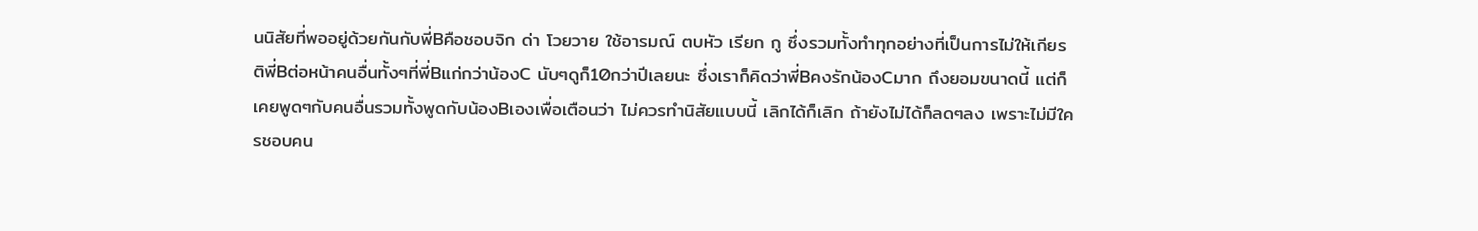นนิสัยที่พออยู่ด้วยกันกับพี่Bคือชอบจิก ด่า โวยวาย ใช้อารมณ์ ตบหัว เรียก กู ซึ่งรวมทั้งทำทุกอย่างที่เป็นการไม่ให้เกียรติพี่Bต่อหน้าคนอื่นทั้งๆที่พี่Bแก่กว่าน้องC นับๆดูก็10กว่าปีเลยนะ ซึ่งเราก็คิดว่าพี่Bคงรักน้องCมาก ถึงยอมขนาดนี้ แต่ก็เคยพูดๆกับคนอื่นรวมทั้งพูดกับน้องBเองเพื่อเตือนว่า ไม่ควรทำนิสัยแบบนี้ เลิกได้ก็เลิก ถ้ายังไม่ได้ก็ลดๆลง เพราะไม่มีใครชอบคน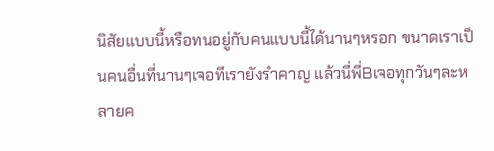นิสัยแบบนี้หรือทนอยู่กับคนแบบนี้ได้นานๆหรอก ขนาดเราเป็นคนอื่นที่นานๆเจอทีเรายังรำคาญ แล้วนี่พี่Bเจอทุกวันๆละหลายค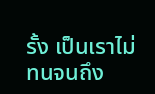รั้ง เป็นเราไม่ทนจนถึง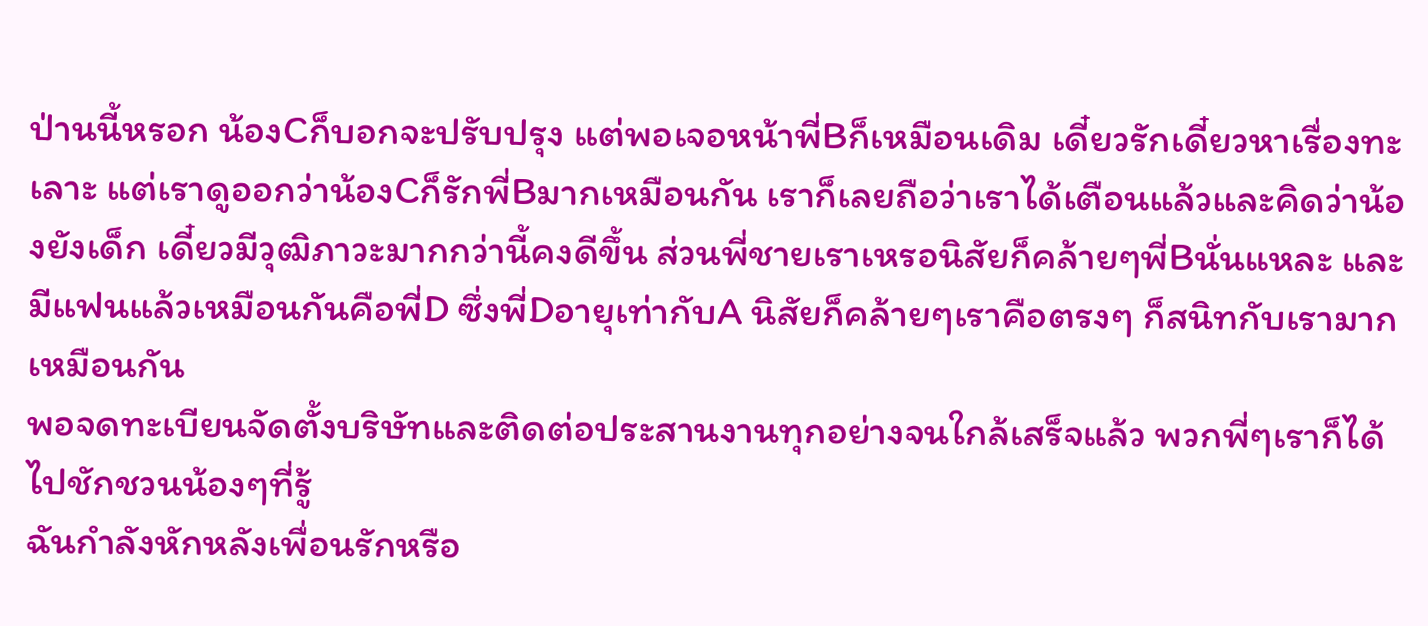ป่านนี้หรอก น้องCก็บอกจะปรับปรุง แต่พอเจอหน้าพี่Bก็เหมือนเดิม เดี๋ยวรักเดี๋ยวหาเรื่องทะเลาะ แต่เราดูออกว่าน้องCก็รักพี่Bมากเหมือนกัน เราก็เลยถือว่าเราได้เตือนแล้วและคิดว่าน้องยังเด็ก เดี๋ยวมีวุฒิภาวะมากกว่านี้คงดีขึ้น ส่วนพี่ชายเราเหรอนิสัยก็คล้ายๆพี่Bนั่นแหละ และมีแฟนแล้วเหมือนกันคือพี่D ซึ่งพี่Dอายุเท่ากับA นิสัยก็คล้ายๆเราคือตรงๆ ก็สนิทกับเรามากเหมือนกัน
พอจดทะเบียนจัดตั้งบริษัทและติดต่อประสานงานทุกอย่างจนใกล้เสร็จแล้ว พวกพี่ๆเราก็ได้ไปชักชวนน้องๆที่รู้
ฉันกำลังหักหลังเพื่อนรักหรือ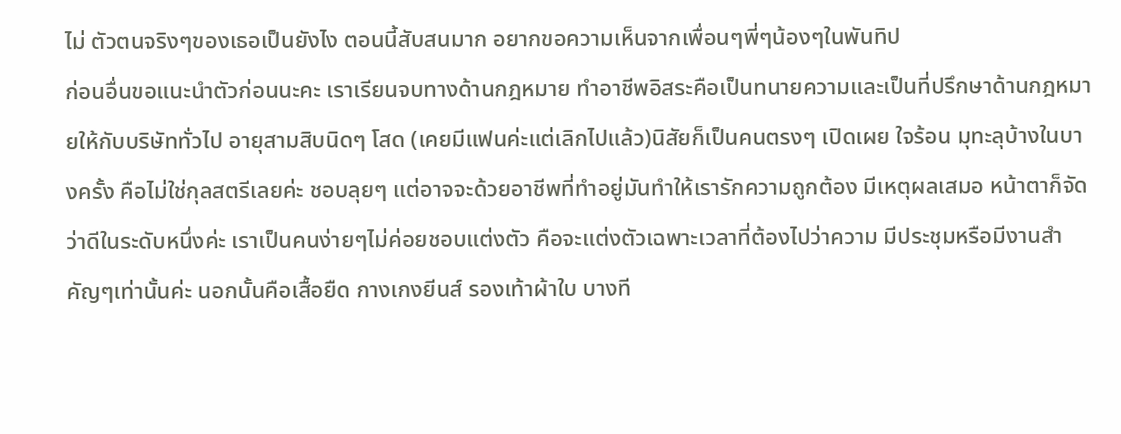ไม่ ตัวตนจริงๆของเธอเป็นยังไง ตอนนี้สับสนมาก อยากขอความเห็นจากเพื่อนๆพี่ๆน้องๆในพันทิป
ก่อนอื่นขอแนะนำตัวก่อนนะคะ เราเรียนจบทางด้านกฎหมาย ทำอาชีพอิสระคือเป็นทนายความและเป็นที่ปรึกษาด้านกฎหมายให้กับบริษัททั่วไป อายุสามสิบนิดๆ โสด (เคยมีแฟนค่ะแต่เลิกไปแล้ว)นิสัยก็เป็นคนตรงๆ เปิดเผย ใจร้อน มุทะลุบ้างในบางครั้ง คือไม่ใช่กุลสตรีเลยค่ะ ชอบลุยๆ แต่อาจจะด้วยอาชีพที่ทำอยู่มันทำให้เรารักความถูกต้อง มีเหตุผลเสมอ หน้าตาก็จัดว่าดีในระดับหนึ่งค่ะ เราเป็นคนง่ายๆไม่ค่อยชอบแต่งตัว คือจะแต่งตัวเฉพาะเวลาที่ต้องไปว่าความ มีประชุมหรือมีงานสำคัญๆเท่านั้นค่ะ นอกนั้นคือเสื้อยืด กางเกงยีนส์ รองเท้าผ้าใบ บางที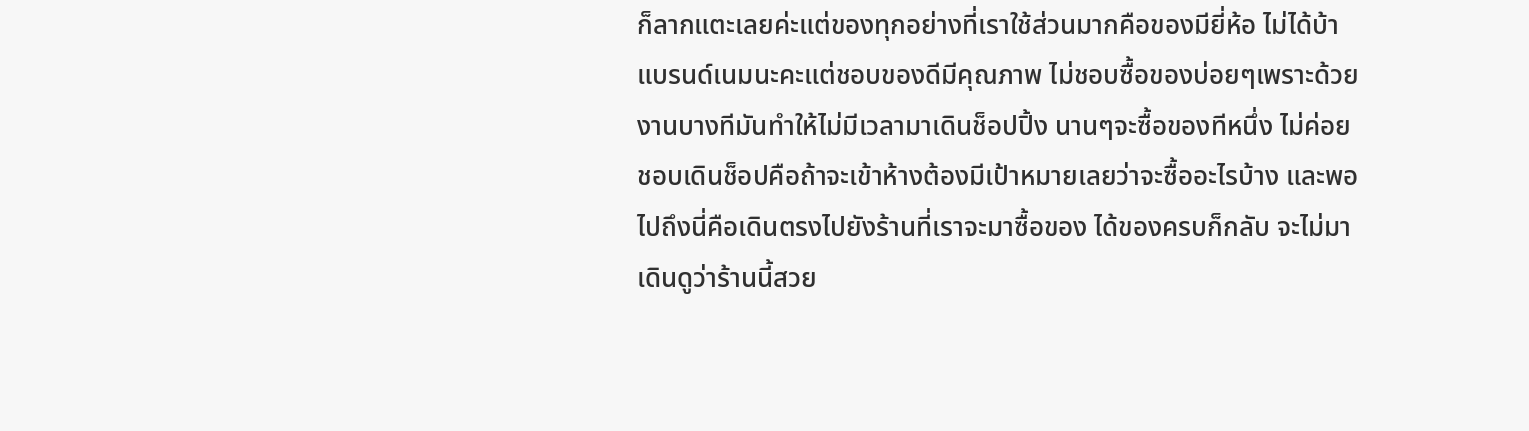ก็ลากแตะเลยค่ะแต่ของทุกอย่างที่เราใช้ส่วนมากคือของมียี่ห้อ ไม่ได้บ้าแบรนด์เนมนะคะแต่ชอบของดีมีคุณภาพ ไม่ชอบซื้อของบ่อยๆเพราะด้วยงานบางทีมันทำให้ไม่มีเวลามาเดินช็อปปิ้ง นานๆจะซื้อของทีหนึ่ง ไม่ค่อยชอบเดินช็อปคือถ้าจะเข้าห้างต้องมีเป้าหมายเลยว่าจะซื้ออะไรบ้าง และพอไปถึงนี่คือเดินตรงไปยังร้านที่เราจะมาซื้อของ ได้ของครบก็กลับ จะไม่มาเดินดูว่าร้านนี้สวย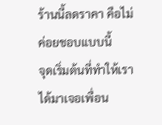ร้านนี้ลดราคา คือไม่ค่อยชอบแบบนี้
จุดเริ่มต้นที่ทำให้เราได้มาเจอเพื่อน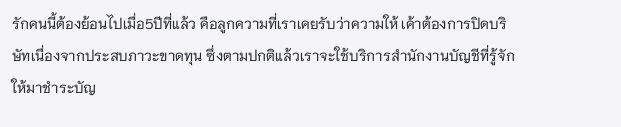รักคนนี้ต้องย้อนไปเมื่อ5ปีที่แล้ว คือลูกความที่เราเคยรับว่าความให้ เค้าต้องการปิดบริษัทเนื่องจากประสบภาวะขาดทุน ซึ่งตามปกติแล้วเราจะใช้บริการสำนักงานบัญชีที่รู้จักให้มาชำระบัญ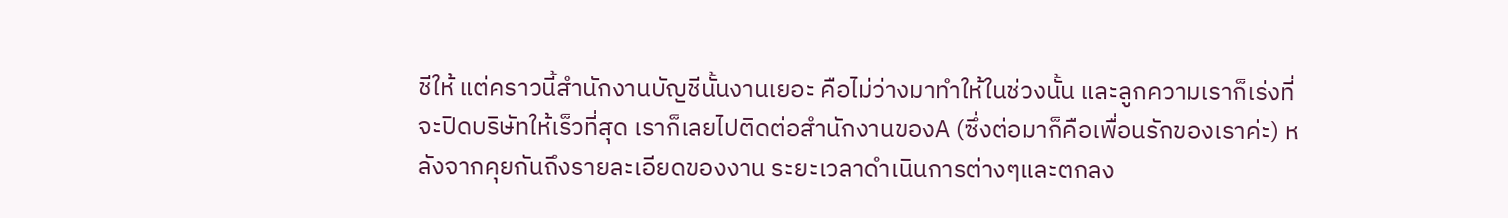ชีให้ แต่คราวนี้สำนักงานบัญชีนั้นงานเยอะ คือไม่ว่างมาทำให้ในช่วงนั้น และลูกความเราก็เร่งที่จะปิดบริษัทให้เร็วที่สุด เราก็เลยไปติดต่อสำนักงานของA (ซึ่งต่อมาก็คือเพื่อนรักของเราค่ะ) หลังจากคุยกันถึงรายละเอียดของงาน ระยะเวลาดำเนินการต่างๆและตกลง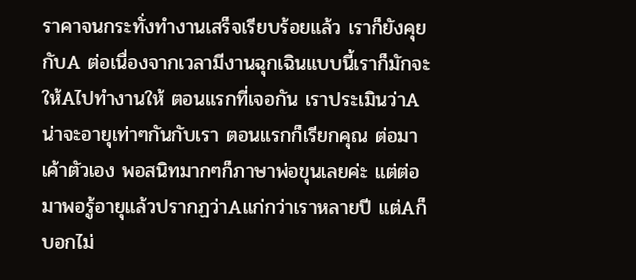ราคาจนกระทั่งทำงานเสร็จเรียบร้อยแล้ว เราก็ยังคุยกับA ต่อเนื่องจากเวลามีงานฉุกเฉินแบบนี้เราก็มักจะให้Aไปทำงานให้ ตอนแรกที่เจอกัน เราประเมินว่าAน่าจะอายุเท่าๆกันกับเรา ตอนแรกก็เรียกคุณ ต่อมาเค้าตัวเอง พอสนิทมากๆก็ภาษาพ่อขุนเลยค่ะ แต่ต่อมาพอรู้อายุแล้วปรากฏว่าAแก่กว่าเราหลายปี แต่Aก็บอกไม่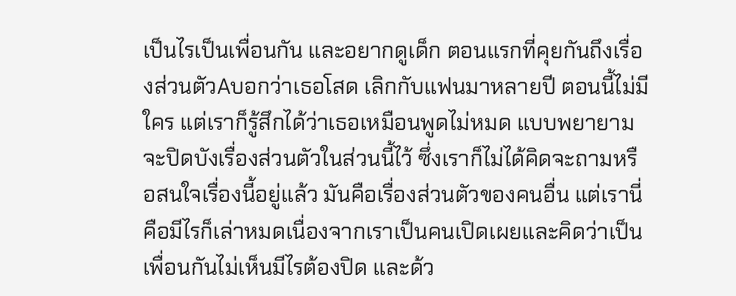เป็นไรเป็นเพื่อนกัน และอยากดูเด็ก ตอนแรกที่คุยกันถึงเรื่องส่วนตัวAบอกว่าเธอโสด เลิกกับแฟนมาหลายปี ตอนนี้ไม่มีใคร แต่เราก็รู้สึกได้ว่าเธอเหมือนพูดไม่หมด แบบพยายามจะปิดบังเรื่องส่วนตัวในส่วนนี้ไว้ ซึ่งเราก็ไม่ได้คิดจะถามหรือสนใจเรื่องนี้อยู่แล้ว มันคือเรื่องส่วนตัวของคนอื่น แต่เรานี่คือมีไรก็เล่าหมดเนื่องจากเราเป็นคนเปิดเผยและคิดว่าเป็นเพื่อนกันไม่เห็นมีไรต้องปิด และด้ว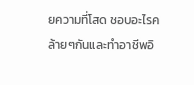ยความที่โสด ชอบอะไรคล้ายๆกันและทำอาชีพอิ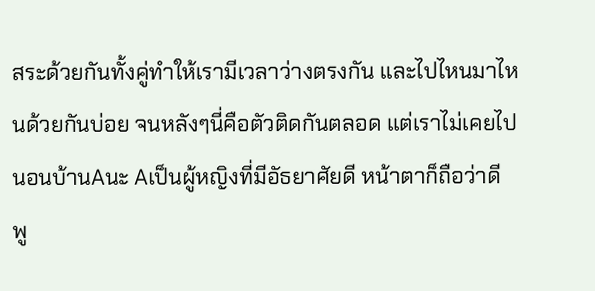สระด้วยกันทั้งคู่ทำให้เรามีเวลาว่างตรงกัน และไปไหนมาไหนด้วยกันบ่อย จนหลังๆนี่คือตัวติดกันตลอด แต่เราไม่เคยไปนอนบ้านAนะ Aเป็นผู้หญิงที่มีอัธยาศัยดี หน้าตาก็ถือว่าดี พู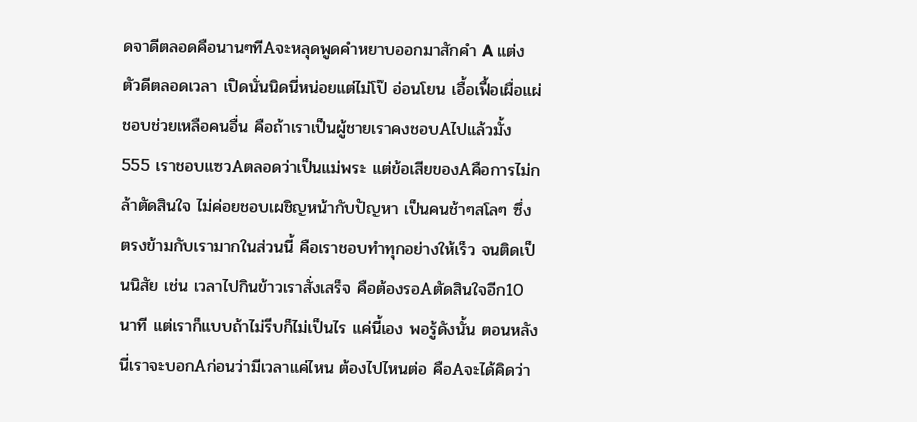ดจาดีตลอดคือนานๆทีAจะหลุดพูดคำหยาบออกมาสักคำ A แต่งตัวดีตลอดเวลา เปิดนั่นนิดนี่หน่อยแต่ไม่โป๊ อ่อนโยน เอื้อเฟื้อเผื่อแผ่ ชอบช่วยเหลือคนอื่น คือถ้าเราเป็นผู้ชายเราคงชอบAไปแล้วมั้ง 555 เราชอบแซวAตลอดว่าเป็นแม่พระ แต่ข้อเสียของAคือการไม่กล้าตัดสินใจ ไม่ค่อยชอบเผชิญหน้ากับปัญหา เป็นคนช้าๆสโลๆ ซึ่งตรงข้ามกับเรามากในส่วนนี้ คือเราชอบทำทุกอย่างให้เร็ว จนติดเป็นนิสัย เช่น เวลาไปกินข้าวเราสั่งเสร็จ คือต้องรอAตัดสินใจอีก10นาที แต่เราก็แบบถ้าไม่รีบก็ไม่เป็นไร แค่นี้เอง พอรู้ดังนั้น ตอนหลังนี่เราจะบอกAก่อนว่ามีเวลาแค่ไหน ต้องไปไหนต่อ คือAจะได้คิดว่า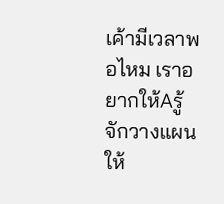เค้ามีเวลาพอไหม เราอยากให้Aรู้จักวางแผนให้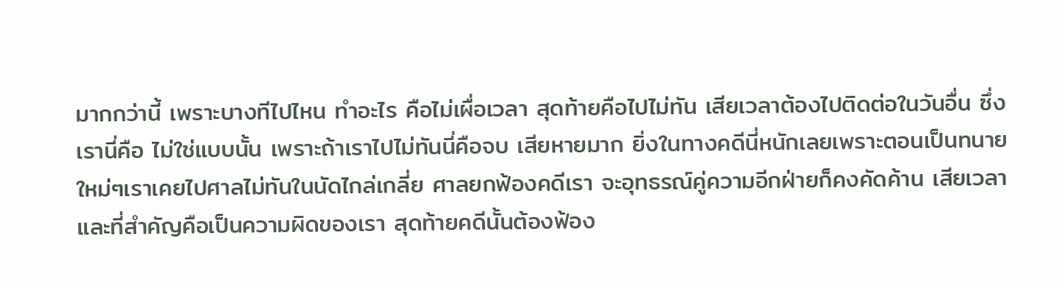มากกว่านี้ เพราะบางทีไปไหน ทำอะไร คือไม่เผื่อเวลา สุดท้ายคือไปไม่ทัน เสียเวลาต้องไปติดต่อในวันอื่น ซึ่งเรานี่คือ ไม่ใช่แบบนั้น เพราะถ้าเราไปไม่ทันนี่คือจบ เสียหายมาก ยิ่งในทางคดีนี่หนักเลยเพราะตอนเป็นทนายใหม่ๆเราเคยไปศาลไม่ทันในนัดไกล่เกลี่ย ศาลยกฟ้องคดีเรา จะอุทธรณ์คู่ความอีกฝ่ายก็คงคัดค้าน เสียเวลาและที่สำคัญคือเป็นความผิดของเรา สุดท้ายคดีนั้นต้องฟ้อง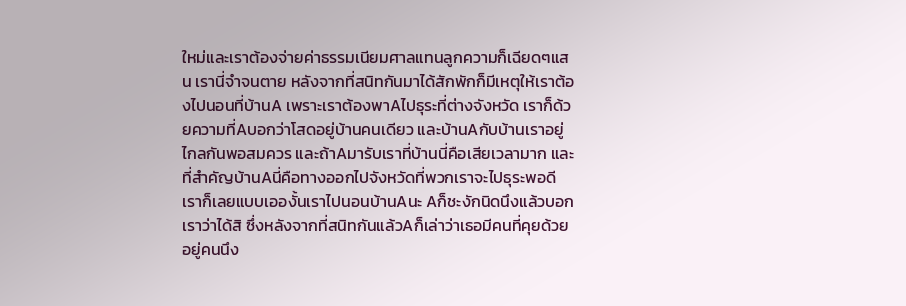ใหม่และเราต้องจ่ายค่าธรรมเนียมศาลแทนลูกความก็เฉียดๆแสน เรานี่จำจนตาย หลังจากที่สนิทกันมาได้สักพักก็มีเหตุให้เราต้องไปนอนที่บ้านA เพราะเราต้องพาAไปธุระที่ต่างจังหวัด เราก็ด้วยความที่Aบอกว่าโสดอยู่บ้านคนเดียว และบ้านAกับบ้านเราอยู่ไกลกันพอสมควร และถ้าAมารับเราที่บ้านนี่คือเสียเวลามาก และที่สำคัญบ้านAนี่คือทางออกไปจังหวัดที่พวกเราจะไปธุระพอดี เราก็เลยแบบเอองั้นเราไปนอนบ้านAนะ Aก็ชะงักนิดนึงแล้วบอกเราว่าได้สิ ซึ่งหลังจากที่สนิทกันแล้วAก็เล่าว่าเธอมีคนที่คุยด้วยอยู่คนนึง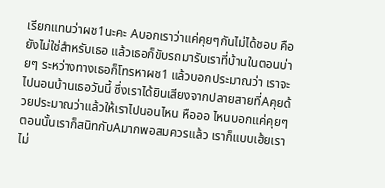เรียกแทนว่าผช1นะคะ Aบอกเราว่าแค่คุยๆกันไม่ได้ชอบ คือยังไม่ใช่สำหรับเธอ แล้วเธอก็ขับรถมารับเราที่บ้านในตอนบ่ายๆ ระหว่างทางเธอก็โทรหาผช1 แล้วบอกประมาณว่า เราจะไปนอนบ้านเธอวันนี้ ซึ่งเราได้ยินเสียงจากปลายสายที่Aคุยด้วยประมาณว่าแล้วให้เราไปนอนไหน หือออ ไหนบอกแค่คุยๆ ตอนนั้นเราก็สนิทกับAมากพอสมควรแล้ว เราก็แบบเฮ้ยเราไม่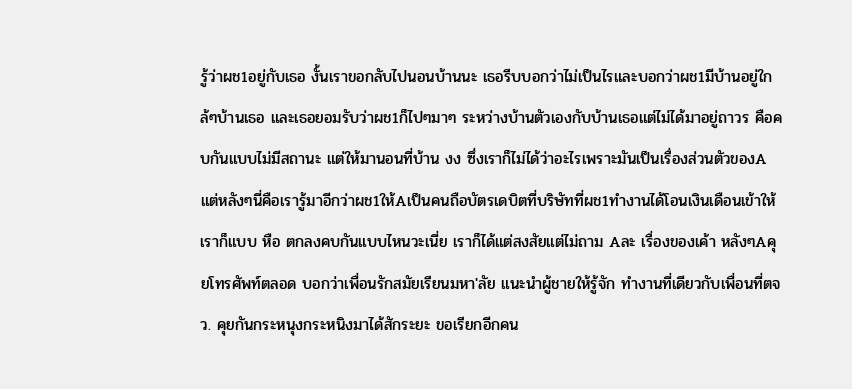รู้ว่าผช1อยู่กับเธอ งั้นเราขอกลับไปนอนบ้านนะ เธอรีบบอกว่าไม่เป็นไรและบอกว่าผช1มีบ้านอยู่ใกล้ๆบ้านเธอ และเธอยอมรับว่าผช1ก็ไปๆมาๆ ระหว่างบ้านตัวเองกับบ้านเธอแต่ไม่ได้มาอยู่ถาวร คือคบกันแบบไม่มีสถานะ แต่ให้มานอนที่บ้าน งง ซึ่งเราก็ไม่ได้ว่าอะไรเพราะมันเป็นเรื่องส่วนตัวของA แต่หลังๆนี่คือเรารู้มาอีกว่าผช1ให้Aเป็นคนถือบัตรเดบิตที่บริษัทที่ผช1ทำงานได้โอนเงินเดือนเข้าให้ เราก็แบบ หือ ตกลงคบกันแบบไหนวะเนี่ย เราก็ได้แต่สงสัยแต่ไม่ถาม Aละ เรื่องของเค้า หลังๆAคุยโทรศัพท์ตลอด บอกว่าเพื่อนรักสมัยเรียนมหา'ลัย แนะนำผู้ชายให้รู้จัก ทำงานที่เดียวกับเพื่อนที่ตจว. คุยกันกระหนุงกระหนิงมาได้สักระยะ ขอเรียกอีกคน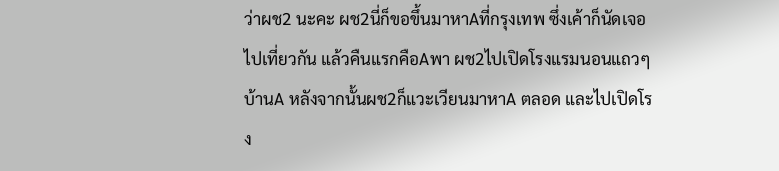ว่าผช2 นะคะ ผช2นี่ก็ขอขึ้นมาหาAที่กรุงเทพ ซึ่งเค้าก็นัดเจอ ไปเที่ยวกัน แล้วคืนแรกคือAพา ผช2ไปเปิดโรงแรมนอนแถวๆบ้านA หลังจากนั้นผช2ก็แวะเวียนมาหาA ตลอด และไปเปิดโรง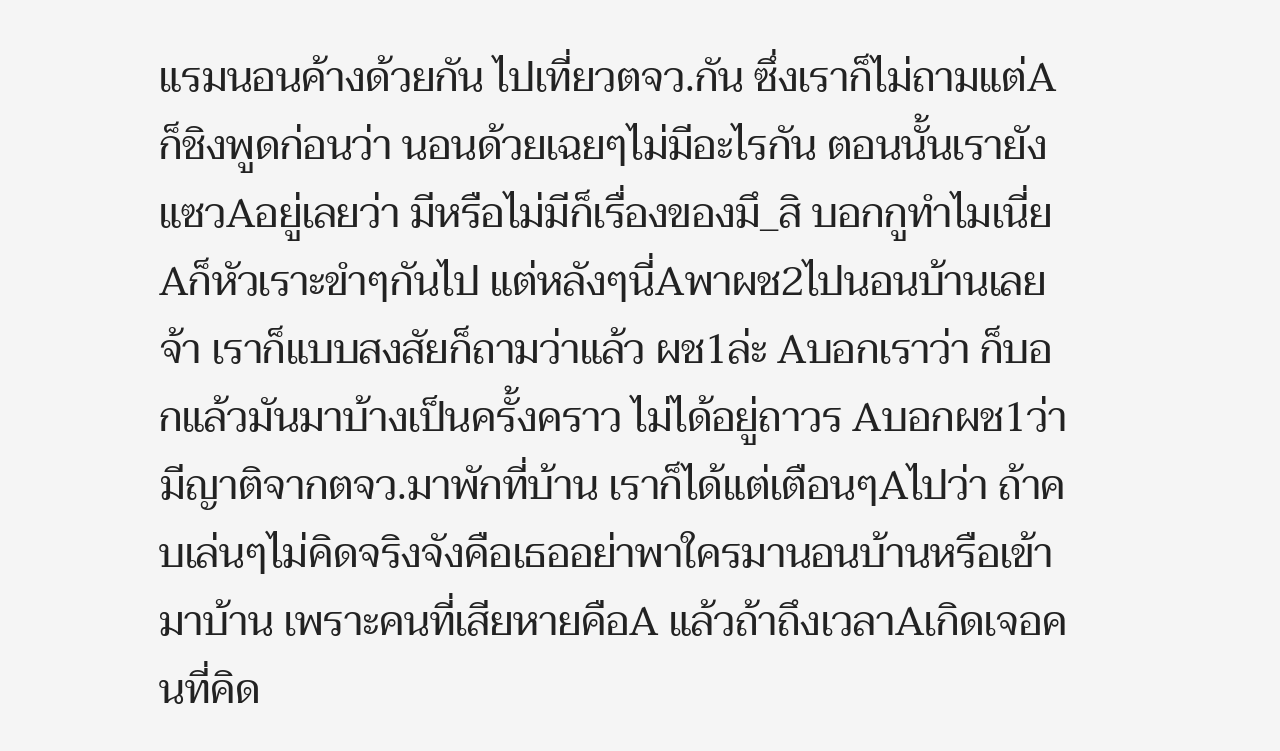แรมนอนค้างด้วยกัน ไปเที่ยวตจว.กัน ซึ่งเราก็ไม่ถามแต่Aก็ชิงพูดก่อนว่า นอนด้วยเฉยๆไม่มีอะไรกัน ตอนนั้นเรายังแซวAอยู่เลยว่า มีหรือไม่มีก็เรื่องของมึ_สิ บอกกูทำไมเนี่ย Aก็หัวเราะขำๆกันไป แต่หลังๆนี่Aพาผช2ไปนอนบ้านเลยจ้า เราก็แบบสงสัยก็ถามว่าแล้ว ผช1ล่ะ Aบอกเราว่า ก็บอกแล้วมันมาบ้างเป็นครั้งคราว ไม่ได้อยู่ถาวร Aบอกผช1ว่ามีญาติจากตจว.มาพักที่บ้าน เราก็ได้แต่เตือนๆAไปว่า ถ้าคบเล่นๆไม่คิดจริงจังคือเธออย่าพาใครมานอนบ้านหรือเข้ามาบ้าน เพราะคนที่เสียหายคือA แล้วถ้าถึงเวลาAเกิดเจอคนที่คิด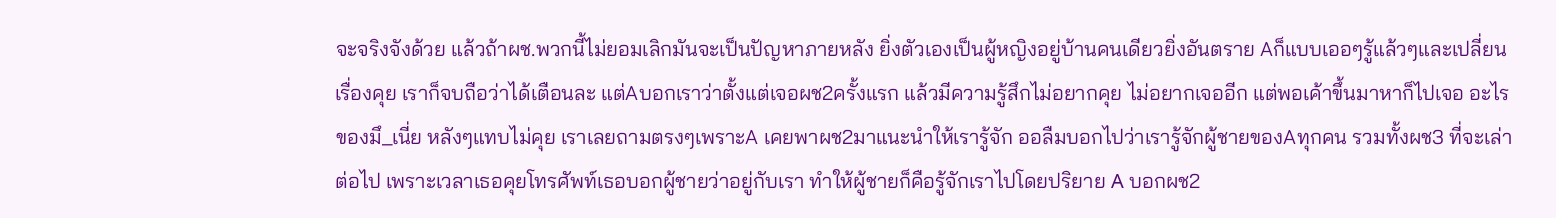จะจริงจังด้วย แล้วถ้าผช.พวกนี้ไม่ยอมเลิกมันจะเป็นปัญหาภายหลัง ยิ่งตัวเองเป็นผู้หญิงอยู่บ้านคนเดียวยิ่งอันตราย Aก็แบบเออๆรู้แล้วๆและเปลี่ยนเรื่องคุย เราก็จบถือว่าได้เตือนละ แต่Aบอกเราว่าตั้งแต่เจอผช2ครั้งแรก แล้วมีความรู้สึกไม่อยากคุย ไม่อยากเจออีก แต่พอเค้าขึ้นมาหาก็ไปเจอ อะไรของมึ_เนี่ย หลังๆแทบไม่คุย เราเลยถามตรงๆเพราะA เคยพาผช2มาแนะนำให้เรารู้จัก ออลืมบอกไปว่าเรารู้จักผู้ชายของAทุกคน รวมทั้งผช3 ที่จะเล่าต่อไป เพราะเวลาเธอคุยโทรศัพท์เธอบอกผู้ชายว่าอยู่กับเรา ทำให้ผู้ชายก็คือรู้จักเราไปโดยปริยาย A บอกผช2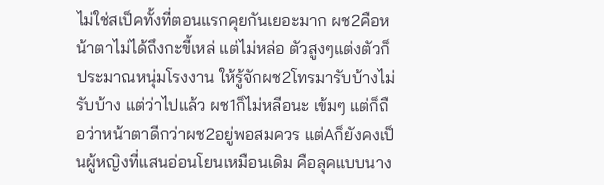ไม่ใช่สเป็คทั้งที่ตอนแรกคุยกันเยอะมาก ผช2คือหน้าตาไม่ได้ถึงกะขี้เหล่ แต่ไม่หล่อ ตัวสูงๆแต่งตัวก็ประมาณหนุ่มโรงงาน ให้รู้จักผช2โทรมารับบ้างไม่รับบ้าง แต่ว่าไปแล้ว ผช1ก็ไม่หลีอนะ เข้มๆ แต่ก็ถือว่าหน้าตาดีกว่าผช2อยู่พอสมควร แต่Aก็ยังคงเป็นผู้หญิงที่แสนอ่อนโยนเหมือนเดิม คือลุคแบบนาง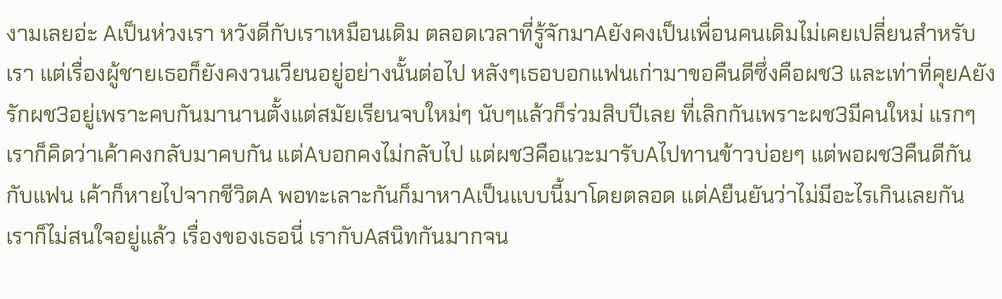งามเลยอ่ะ Aเป็นห่วงเรา หวังดีกับเราเหมือนเดิม ตลอดเวลาที่รู้จักมาAยังคงเป็นเพื่อนคนเดิมไม่เคยเปลี่ยนสำหรับเรา แต่เรื่องผู้ชายเธอก็ยังคงวนเวียนอยู่อย่างนั้นต่อไป หลังๆเธอบอกแฟนเก่ามาขอคืนดีซึ่งคือผช3 และเท่าที่คุยAยังรักผช3อยู่เพราะคบกันมานานตั้งแต่สมัยเรียนจบใหม่ๆ นับๆแล้วก็ร่วมสิบปีเลย ที่เลิกกันเพราะผช3มีคนใหม่ แรกๆเราก็คิดว่าเค้าคงกลับมาคบกัน แต่Aบอกคงไม่กลับไป แต่ผช3คือแวะมารับAไปทานข้าวบ่อยๆ แต่พอผช3คืนดีกันกับแฟน เค้าก็หายไปจากชีวิตA พอทะเลาะกันก็มาหาAเป็นแบบนี้มาโดยตลอด แต่Aยืนยันว่าไม่มีอะไรเกินเลยกัน เราก็ไม่สนใจอยู่แล้ว เรื่องของเธอนี่ เรากับAสนิทกันมากจน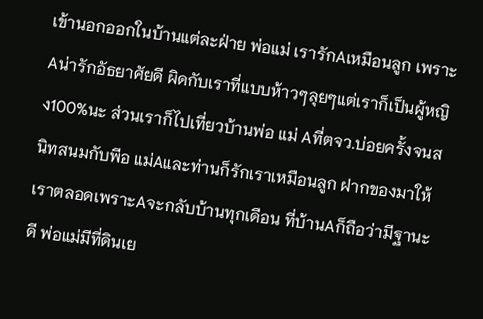เข้านอกออกในบ้านแต่ละฝ่าย พ่อแม่ เรารักAเหมือนลูก เพราะAน่ารักอัธยาศัยดี ผิดกับเราที่แบบห้าวๆลุยๆแต่เราก็เป็นผู้หญิง100%นะ ส่วนเราก็ไปเที่ยวบ้านพ่อ แม่ Aที่ตจว.บ่อยครั้งจนสนิทสนมกับพีอ แม่Aและท่านก็รักเราเหมือนลูก ฝากของมาให้เราตลอดเพราะAจะกลับบ้านทุกเดือน ที่บ้านAก็ถือว่ามีฐานะดี พ่อแม่มีที่ดินเย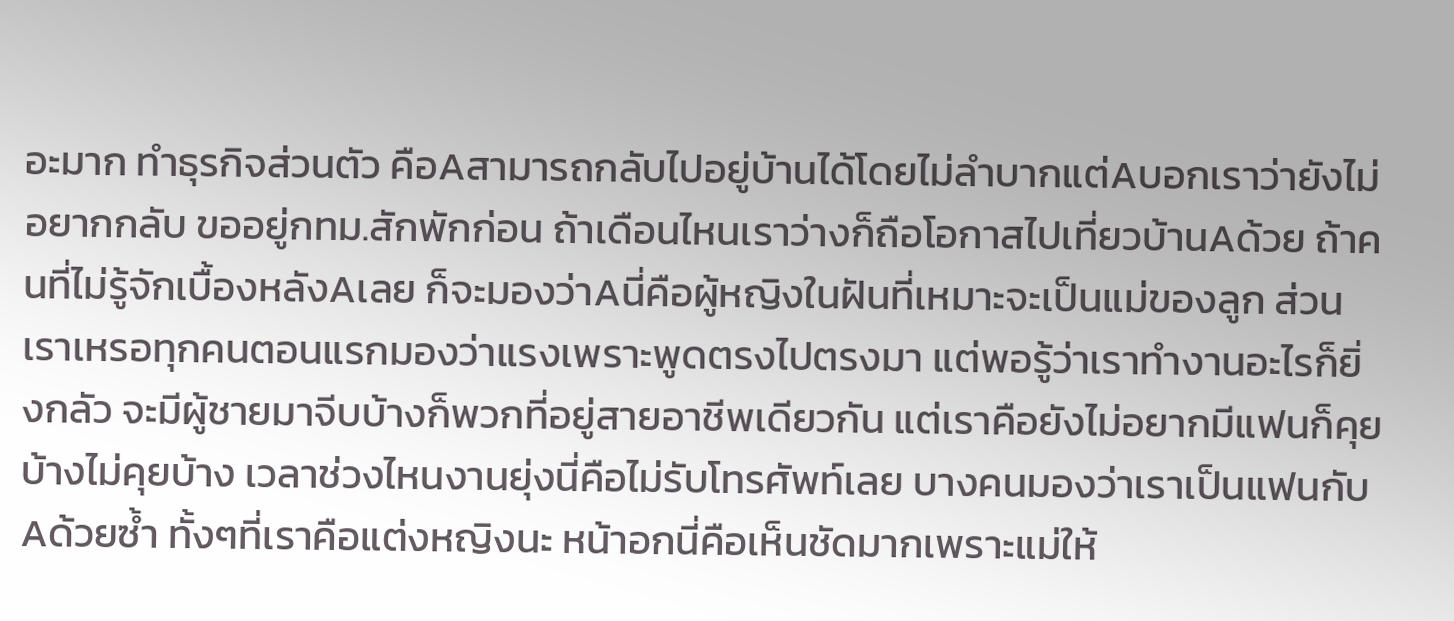อะมาก ทำธุรกิจส่วนตัว คือAสามารถกลับไปอยู่บ้านได้โดยไม่ลำบากแต่Aบอกเราว่ายังไม่อยากกลับ ขออยู่กทม.สักพักก่อน ถ้าเดือนไหนเราว่างก็ถือโอกาสไปเที่ยวบ้านAด้วย ถ้าคนที่ไม่รู้จักเบื้องหลังAเลย ก็จะมองว่าAนี่คือผู้หญิงในฝันที่เหมาะจะเป็นแม่ของลูก ส่วนเราเหรอทุกคนตอนแรกมองว่าแรงเพราะพูดตรงไปตรงมา แต่พอรู้ว่าเราทำงานอะไรก็ยิ่งกลัว จะมีผู้ชายมาจีบบ้างก็พวกที่อยู่สายอาชีพเดียวกัน แต่เราคือยังไม่อยากมีแฟนก็คุยบ้างไม่คุยบ้าง เวลาช่วงไหนงานยุ่งนี่คือไม่รับโทรศัพท์เลย บางคนมองว่าเราเป็นแฟนกับAด้วยซ้ำ ทั้งๆที่เราคือแต่งหญิงนะ หน้าอกนี่คือเห็นชัดมากเพราะแม่ให้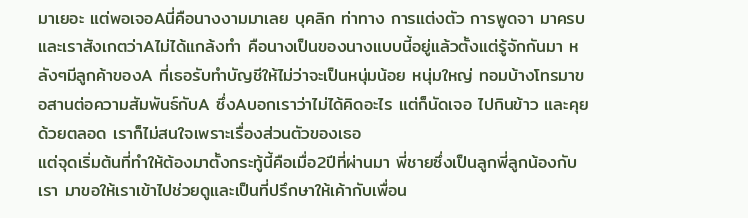มาเยอะ แต่พอเจอAนี่คือนางงามมาเลย บุคลิก ท่าทาง การแต่งตัว การพูดจา มาครบ และเราสังเกตว่าAไม่ได้แกล้งทำ คือนางเป็นของนางแบบนี้อยู่แล้วตั้งแต่รู้จักกันมา หลังๆมีลูกค้าของA ที่เธอรับทำบัญชีให้ไม่ว่าจะเป็นหนุ่มน้อย หนุ่มใหญ่ ทอมบ้างโทรมาขอสานต่อความสัมพันธ์กับA ซึ่งAบอกเราว่าไม่ได้คิดอะไร แต่ก็นัดเจอ ไปกินข้าว และคุยด้วยตลอด เราก็ไม่สนใจเพราะเรื่องส่วนตัวของเธอ
แต่จุดเริ่มต้นที่ทำให้ต้องมาตั้งกระทู้นี้คือเมื่อ2ปีที่ผ่านมา พี่ชายซึ่งเป็นลูกพี่ลูกน้องกับเรา มาขอให้เราเข้าไปช่วยดูและเป็นที่ปรึกษาให้เค้ากับเพื่อน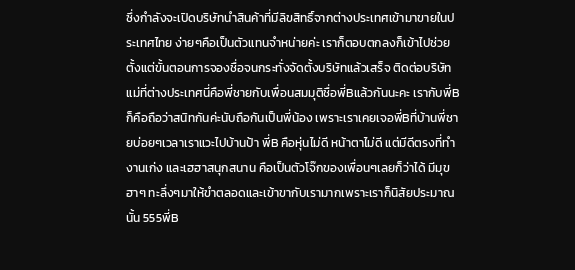ซึ่งกำลังจะเปิดบริษัทนำสินค้าที่มีลิขสิทธิ์จากต่างประเทศเข้ามาขายในประเทศไทย ง่ายๆคือเป็นตัวแทนจำหน่ายค่ะ เราก็ตอบตกลงก็เข้าไปช่วยตั้งแต่ขั้นตอนการจองชื่อจนกระทั่งจัดตั้งบริษัทแล้วเสร็จ ติดต่อบริษัทแม่ที่ต่างประเทศนี่คือพี่ชายกับเพื่อนสมมุติชื่อพี่Bแล้วกันนะคะ เรากับพี่Bก็คือถือว่าสนิทกันค่ะนับถือกันเป็นพี่น้อง เพราะเราเคยเจอพี่Bที่บ้านพี่ชายบ่อยๆเวลาเราแวะไปบ้านป้า พี่B คือหุ่นไม่ดี หน้าตาไม่ดี แต่มีดีตรงที่ทำงานเก่ง และเฮฮาสนุกสนาน คือเป็นตัวโจ๊กของเพื่อนๆเลยก็ว่าได้ มีมุขฮาๆ ทะลึ่งๆมาให้ขำตลอดและเข้าขากับเรามากเพราะเราก็นิสัยประมาณนั้น 555พี่B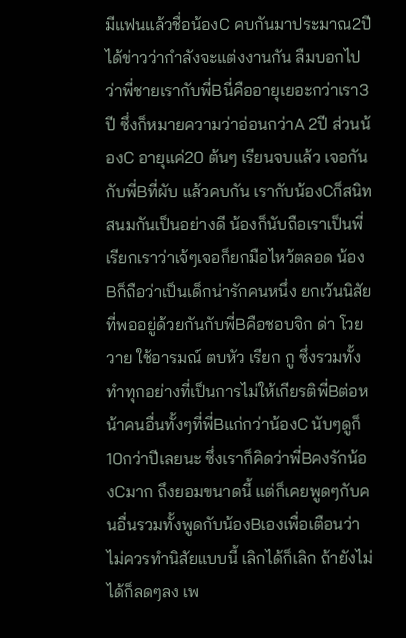มีแฟนแล้วชื่อน้องC คบกันมาประมาณ2ปี ได้ข่าวว่ากำลังจะแต่งงานกัน ลืมบอกไปว่าพี่ชายเรากับพี่Bนี่คืออายุเยอะกว่าเรา3ปี ซึ่งก็หมายความว่าอ่อนกว่าA 2ปี ส่วนน้องC อายุแค่20 ต้นๆ เรียนจบแล้ว เจอกันกับพี่Bที่ผับ แล้วคบกัน เรากับน้องCก็สนิทสนมกันเป็นอย่างดี น้องก็นับถือเราเป็นพี่ เรียกเราว่าเจ้ๆเจอก็ยกมือไหว้ตลอด น้องBก็ถือว่าเป็นเด็กน่ารักคนหนึ่ง ยกเว้นนิสัยที่พออยู่ด้วยกันกับพี่Bคือชอบจิก ด่า โวยวาย ใช้อารมณ์ ตบหัว เรียก กู ซึ่งรวมทั้งทำทุกอย่างที่เป็นการไม่ให้เกียรติพี่Bต่อหน้าคนอื่นทั้งๆที่พี่Bแก่กว่าน้องC นับๆดูก็10กว่าปีเลยนะ ซึ่งเราก็คิดว่าพี่Bคงรักน้องCมาก ถึงยอมขนาดนี้ แต่ก็เคยพูดๆกับคนอื่นรวมทั้งพูดกับน้องBเองเพื่อเตือนว่า ไม่ควรทำนิสัยแบบนี้ เลิกได้ก็เลิก ถ้ายังไม่ได้ก็ลดๆลง เพ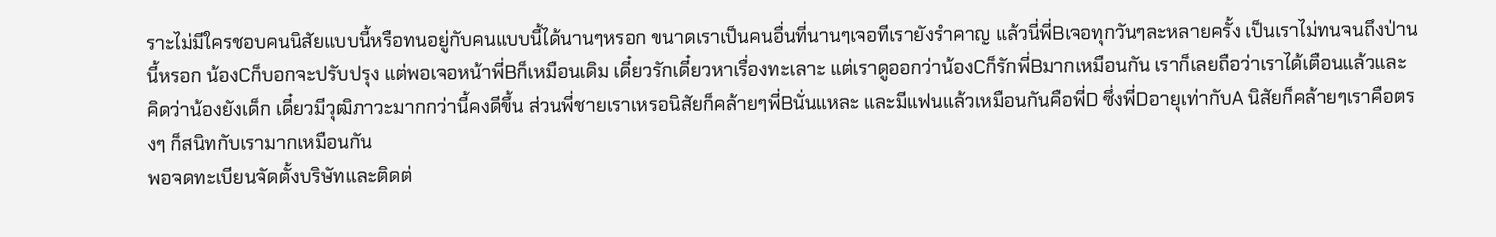ราะไม่มีใครชอบคนนิสัยแบบนี้หรือทนอยู่กับคนแบบนี้ได้นานๆหรอก ขนาดเราเป็นคนอื่นที่นานๆเจอทีเรายังรำคาญ แล้วนี่พี่Bเจอทุกวันๆละหลายครั้ง เป็นเราไม่ทนจนถึงป่านนี้หรอก น้องCก็บอกจะปรับปรุง แต่พอเจอหน้าพี่Bก็เหมือนเดิม เดี๋ยวรักเดี๋ยวหาเรื่องทะเลาะ แต่เราดูออกว่าน้องCก็รักพี่Bมากเหมือนกัน เราก็เลยถือว่าเราได้เตือนแล้วและคิดว่าน้องยังเด็ก เดี๋ยวมีวุฒิภาวะมากกว่านี้คงดีขึ้น ส่วนพี่ชายเราเหรอนิสัยก็คล้ายๆพี่Bนั่นแหละ และมีแฟนแล้วเหมือนกันคือพี่D ซึ่งพี่Dอายุเท่ากับA นิสัยก็คล้ายๆเราคือตรงๆ ก็สนิทกับเรามากเหมือนกัน
พอจดทะเบียนจัดตั้งบริษัทและติดต่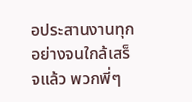อประสานงานทุกอย่างจนใกล้เสร็จแล้ว พวกพี่ๆ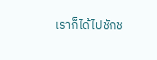เราก็ได้ไปชักช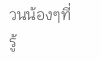วนน้องๆที่รู้